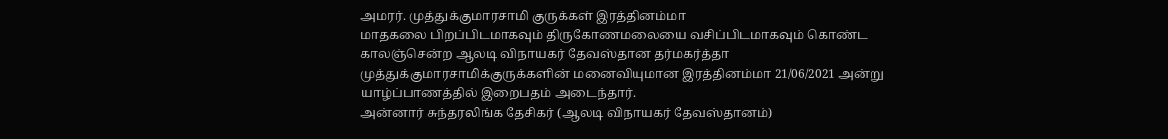அமரர். முத்துக்குமாரசாமி குருக்கள் இரத்தினம்மா
மாதகலை பிறப்பிடமாகவும் திருகோணமலையை வசிப்பிடமாகவும் கொண்ட காலஞ்சென்ற ஆலடி விநாயகர் தேவஸ்தான தர்மகர்த்தா முத்துக்குமாரசாமிக்குருக்களின் மனைவியுமான இரத்தினம்மா 21/06/2021 அன்று யாழ்ப்பாணத்தில் இறைபதம் அடைந்தார்.
அன்னார் சுந்தரலிங்க தேசிகர் (ஆலடி விநாயகர் தேவஸ்தானம்)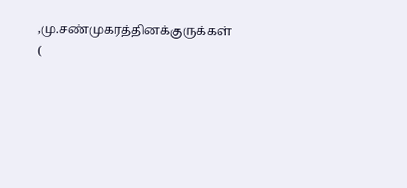,மு.சண்முகரத்தினக்குருக்கள் (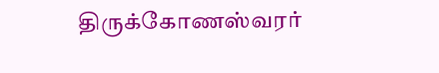திருக்கோணஸ்வரர்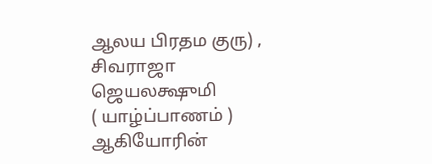ஆலய பிரதம குரு) , சிவராஜா ஜெயலக்ஷுமி
( யாழ்ப்பாணம் ) ஆகியோரின்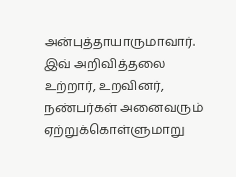அன்புத்தாயாருமாவார்.
இவ் அறிவித்தலை உற்றார், உறவினர், நண்பர்கள் அனைவரும் ஏற்றுக்கொள்ளுமாறு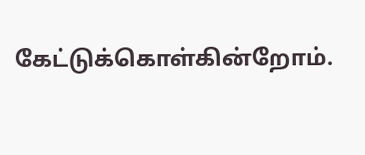கேட்டுக்கொள்கின்றோம்.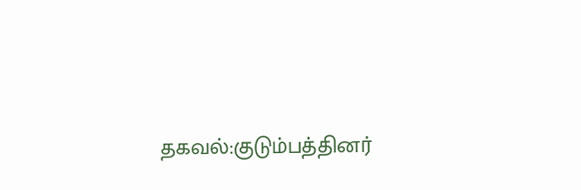தகவல்:குடும்பத்தினர்